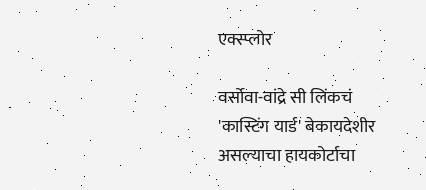एक्स्प्लोर

वर्सोवा-वांद्रे सी लिंकचं 'कास्टिंग यार्ड' बेकायदेशीर असल्याचा हायकोर्टाचा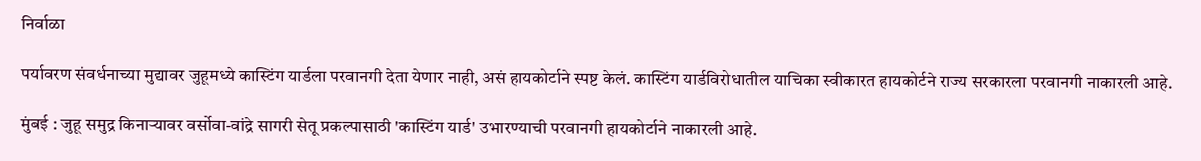निर्वाळा

पर्यावरण संवर्धनाच्या मुद्यावर जुहूमध्ये कास्टिंग यार्डला परवानगी देता येणार नाही, असं हायकोर्टाने स्पष्ट केलं. कास्टिंग यार्डविरोधातील याचिका स्वीकारत हायकोर्टने राज्य सरकारला परवानगी नाकारली आहे.

मुंबई : जुहू समुद्र किनाऱ्यावर वर्सोवा-वांद्रे सागरी सेतू प्रकल्पासाठी 'कास्टिंग यार्ड' उभारण्याची परवानगी हायकोर्टाने नाकारली आहे.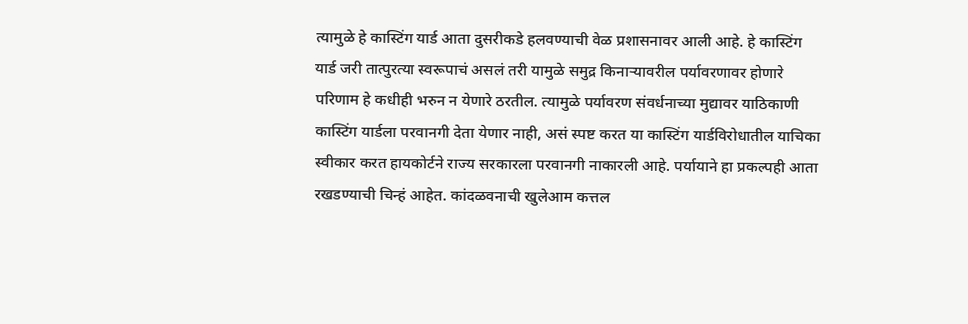त्यामुळे हे कास्टिंग यार्ड आता दुसरीकडे हलवण्याची वेळ प्रशासनावर आली आहे. हे कास्टिंग यार्ड जरी तात्पुरत्या स्वरूपाचं असलं तरी यामुळे समुद्र किनाऱ्यावरील पर्यावरणावर होणारे परिणाम हे कधीही भरुन न येणारे ठरतील. त्यामुळे पर्यावरण संवर्धनाच्या मुद्यावर याठिकाणी कास्टिंग यार्डला परवानगी देता येणार नाही, असं स्पष्ट करत या कास्टिंग यार्डविरोधातील याचिका स्वीकार करत हायकोर्टने राज्य सरकारला परवानगी नाकारली आहे. पर्यायाने हा प्रकल्पही आता रखडण्याची चिन्हं आहेत. कांदळवनाची खुलेआम कत्तल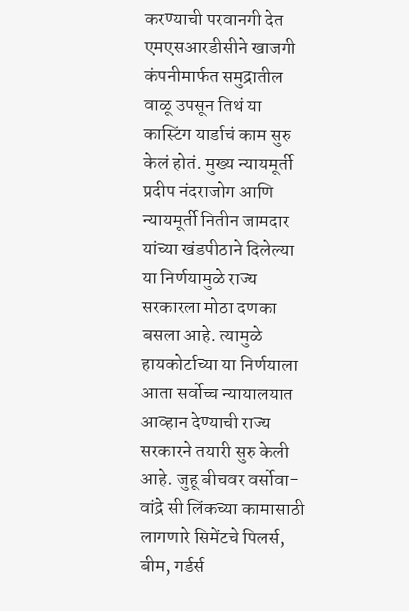करण्याची परवानगी देत एमएसआरडीसीने खाजगी कंपनीमार्फत समुद्रातील वाळू उपसून तिथं या कास्टिंग यार्डाचं काम सुरु केलं होतं. मुख्य न्यायमूर्ती प्रदीप नंदराजोग आणि न्यायमूर्ती नितीन जामदार यांच्या खंडपीठाने दिलेल्या या निर्णयामुळे राज्य सरकारला मोठा दणका बसला आहे. त्यामुळे हायकोर्टाच्या या निर्णयाला आता सर्वोच्च न्यायालयात आव्हान देण्याची राज्य सरकारने तयारी सुरु केली आहे. जुहू बीचवर वर्सोवा-वांद्रे सी लिंकच्या कामासाठी लागणारे सिमेंटचे पिलर्स, बीम, गर्डर्स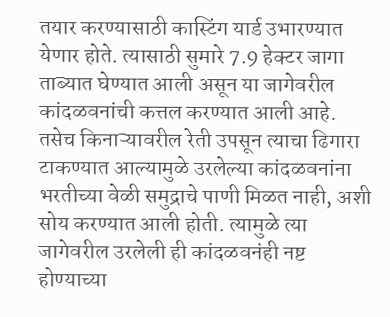तयार करण्यासाठी कास्टिंग यार्ड उभारण्यात येणार होते. त्यासाठी सुमारे 7.9 हेक्टर जागा ताब्यात घेण्यात आली असून या जागेवरील कांदळवनांची कत्तल करण्यात आली आहे. तसेच किनाऱ्यावरील रेती उपसून त्याचा ढिगारा टाकण्यात आल्यामुळे उरलेल्या कांदळवनांना भरतीच्या वेळी समुद्राचे पाणी मिळत नाही, अशी सोय करण्यात आली होती. त्यामुळे त्या जागेवरील उरलेली ही कांदळवनंही नष्ट होण्याच्या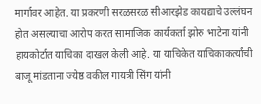मार्गावर आहेत. या प्रकरणी सरळसरळ सीआरझेड कायद्याचे उल्लंघन होत असल्याचा आरोप करत सामाजिक कार्यकर्ता झोरु भाटेना यांनी हायकोर्टात याचिका दाखल केली आहे. या याचिकेत याचिकाकर्त्यांची बाजू मांडताना ज्येष्ठ वकील गायत्री सिंग यांनी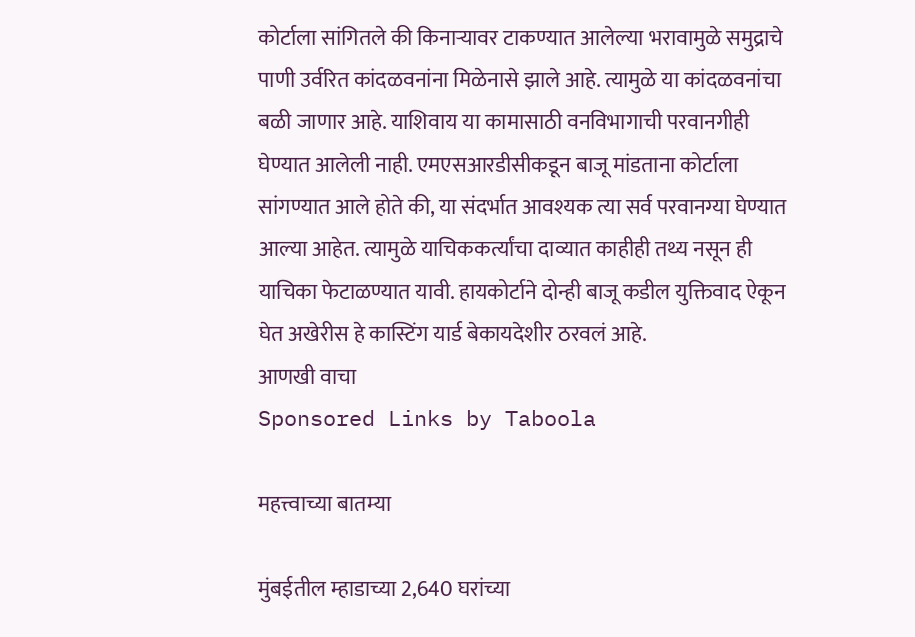कोर्टाला सांगितले की किनाऱ्यावर टाकण्यात आलेल्या भरावामुळे समुद्राचे पाणी उर्वरित कांदळवनांना मिळेनासे झाले आहे. त्यामुळे या कांदळवनांचा बळी जाणार आहे. याशिवाय या कामासाठी वनविभागाची परवानगीही घेण्यात आलेली नाही. एमएसआरडीसीकडून बाजू मांडताना कोर्टाला सांगण्यात आले होते की, या संदर्भात आवश्यक त्या सर्व परवानग्या घेण्यात आल्या आहेत. त्यामुळे याचिककर्त्यांचा दाव्यात काहीही तथ्य नसून ही याचिका फेटाळण्यात यावी. हायकोर्टाने दोन्ही बाजू कडील युक्तिवाद ऐकून घेत अखेरीस हे कास्टिंग यार्ड बेकायदेशीर ठरवलं आहे.
आणखी वाचा
Sponsored Links by Taboola

महत्त्वाच्या बातम्या

मुंबईतील म्हाडाच्या 2,640 घरांच्या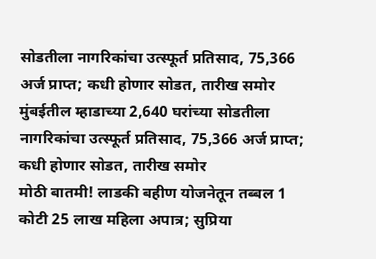सोडतीला नागरिकांचा उत्स्फूर्त प्रतिसाद, 75,366 अर्ज प्राप्त; कधी होणार सोडत, तारीख समोर
मुंबईतील म्हाडाच्या 2,640 घरांच्या सोडतीला नागरिकांचा उत्स्फूर्त प्रतिसाद, 75,366 अर्ज प्राप्त; कधी होणार सोडत, तारीख समोर
मोठी बातमी! लाडकी बहीण योजनेतून तब्बल 1 कोटी 25 लाख महिला अपात्र; सुप्रिया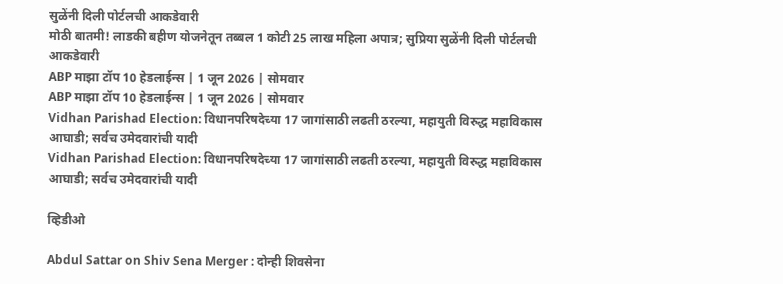सुळेंनी दिली पोर्टलची आकडेवारी
मोठी बातमी! लाडकी बहीण योजनेतून तब्बल 1 कोटी 25 लाख महिला अपात्र; सुप्रिया सुळेंनी दिली पोर्टलची आकडेवारी
ABP माझा टॉप 10 हेडलाईन्स | 1 जून 2026 | सोमवार
ABP माझा टॉप 10 हेडलाईन्स | 1 जून 2026 | सोमवार
Vidhan Parishad Election: विधानपरिषदेच्या 17 जागांसाठी लढती ठरल्या, महायुती विरुद्ध महाविकास आघाडी; सर्वच उमेदवारांची यादी
Vidhan Parishad Election: विधानपरिषदेच्या 17 जागांसाठी लढती ठरल्या, महायुती विरुद्ध महाविकास आघाडी; सर्वच उमेदवारांची यादी

व्हिडीओ

Abdul Sattar on Shiv Sena Merger : दोन्ही शिवसेना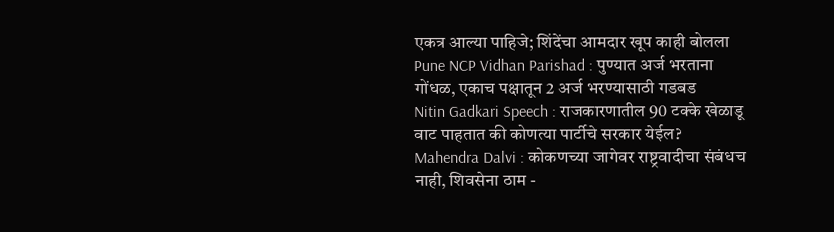एकत्र आल्या पाहिजे; शिंदेंचा आमदार खूप काही बोलला
Pune NCP Vidhan Parishad : पुण्यात अर्ज भरताना गोंधळ, एकाच पक्षातून 2 अर्ज भरण्यासाठी गडबड
Nitin Gadkari Speech : राजकारणातील 90 टक्के खेळाडू वाट पाहतात की कोणत्या पार्टीचे सरकार येईल?
Mahendra Dalvi : कोकणच्या जागेवर राष्ट्रवादीचा संबंधच नाही, शिवसेना ठाम -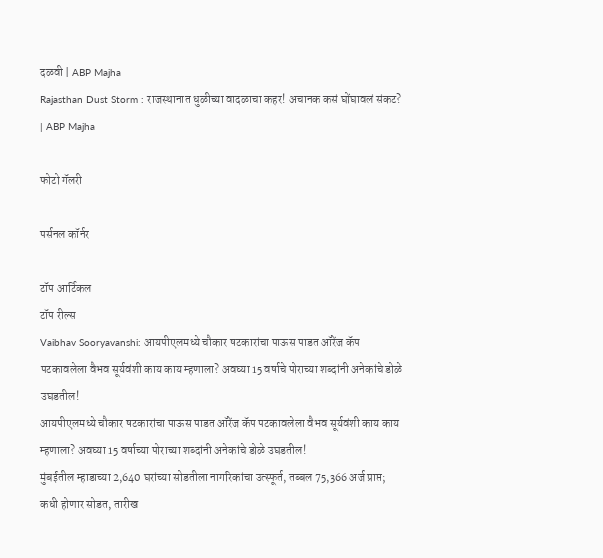दळवी | ABP Majha
Rajasthan Dust Storm : राजस्थानात धुळीच्या वादळाचा कहर! अचानक कसं घोंघावलं संकट? | ABP Majha

फोटो गॅलरी

पर्सनल कॉर्नर

टॉप आर्टिकल
टॉप रील्स
Vaibhav Sooryavanshi: आयपीएलमध्ये चौकार षटकारांचा पाऊस पाडत ऑरेंज कॅप पटकावलेला वैभव सूर्यवंशी काय काय म्हणाला? अवघ्या 15 वर्षाचे पोराच्या शब्दांनी अनेकांचे डोळे उघडतील!
आयपीएलमध्ये चौकार षटकारांचा पाऊस पाडत ऑरेंज कॅप पटकावलेला वैभव सूर्यवंशी काय काय म्हणाला? अवघ्या 15 वर्षाच्या पोराच्या शब्दांनी अनेकांचे डोळे उघडतील!
मुंबईतील म्हाडाच्या 2,640 घरांच्या सोडतीला नागरिकांचा उत्स्फूर्त, तब्बल 75,366 अर्ज प्राप्त; कधी होणार सोडत, तारीख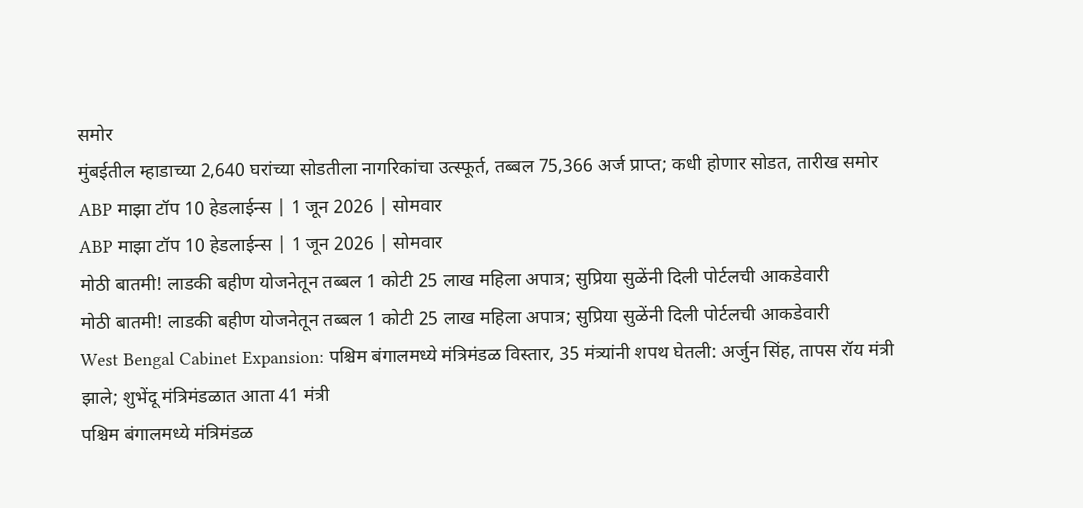समोर
मुंबईतील म्हाडाच्या 2,640 घरांच्या सोडतीला नागरिकांचा उत्स्फूर्त, तब्बल 75,366 अर्ज प्राप्त; कधी होणार सोडत, तारीख समोर
ABP माझा टॉप 10 हेडलाईन्स | 1 जून 2026 | सोमवार
ABP माझा टॉप 10 हेडलाईन्स | 1 जून 2026 | सोमवार
मोठी बातमी! लाडकी बहीण योजनेतून तब्बल 1 कोटी 25 लाख महिला अपात्र; सुप्रिया सुळेंनी दिली पोर्टलची आकडेवारी
मोठी बातमी! लाडकी बहीण योजनेतून तब्बल 1 कोटी 25 लाख महिला अपात्र; सुप्रिया सुळेंनी दिली पोर्टलची आकडेवारी
West Bengal Cabinet Expansion: पश्चिम बंगालमध्ये मंत्रिमंडळ विस्तार, 35 मंत्र्यांनी शपथ घेतली: अर्जुन सिंह, तापस रॉय मंत्री झाले; शुभेंदू मंत्रिमंडळात आता 41 मंत्री
पश्चिम बंगालमध्ये मंत्रिमंडळ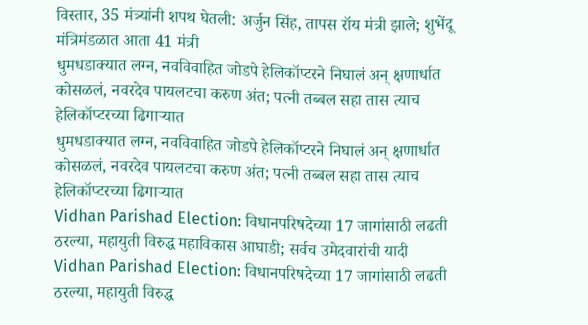विस्तार, 35 मंत्र्यांनी शपथ घेतली: अर्जुन सिंह, तापस रॉय मंत्री झाले; शुभेंदू मंत्रिमंडळात आता 41 मंत्री
धुमधडाक्यात लग्न, नवविवाहित जोडपे हेलिकॉप्टरने निघालं अन् क्षणार्धात कोसळलं, नवरदेव पायलटचा करुण अंत; पत्नी तब्बल सहा तास त्याच हेलिकॉप्टरच्या ढिगाऱ्यात
धुमधडाक्यात लग्न, नवविवाहित जोडपे हेलिकॉप्टरने निघालं अन् क्षणार्धात कोसळलं, नवरदेव पायलटचा करुण अंत; पत्नी तब्बल सहा तास त्याच हेलिकॉप्टरच्या ढिगाऱ्यात
Vidhan Parishad Election: विधानपरिषदेच्या 17 जागांसाठी लढती ठरल्या, महायुती विरुद्ध महाविकास आघाडी; सर्वच उमेदवारांची यादी
Vidhan Parishad Election: विधानपरिषदेच्या 17 जागांसाठी लढती ठरल्या, महायुती विरुद्ध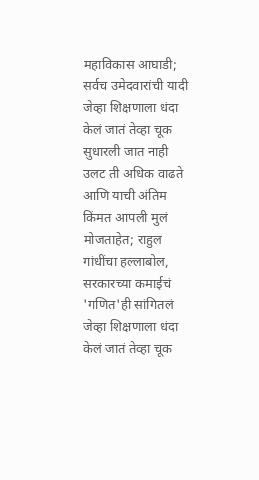महाविकास आघाडी; सर्वच उमेदवारांची यादी
जेव्हा शिक्षणाला धंदा केलं जातं तेव्हा चूक सुधारली जात नाही उलट ती अधिक वाढते आणि याची अंतिम किंमत आपली मुलं मोजताहेत; राहुल गांधींचा हल्लाबोल, सरकारच्या कमाईचं 'गणित'ही सांगितलं
जेव्हा शिक्षणाला धंदा केलं जातं तेव्हा चूक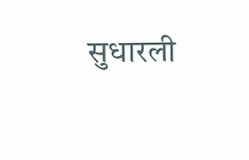सुधारली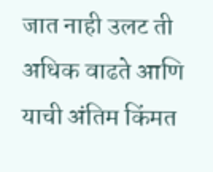जात नाही उलट ती अधिक वाढते आणि याची अंतिम किंमत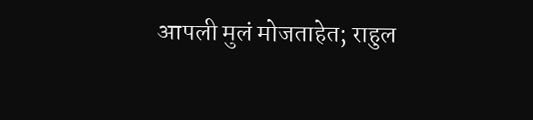आपली मुलं मोजताहेत; राहुल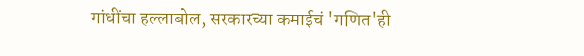गांधींचा हल्लाबोल, सरकारच्या कमाईचं 'गणित'ही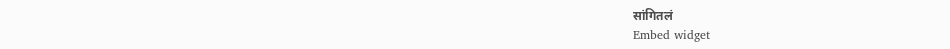सांगितलं
Embed widget